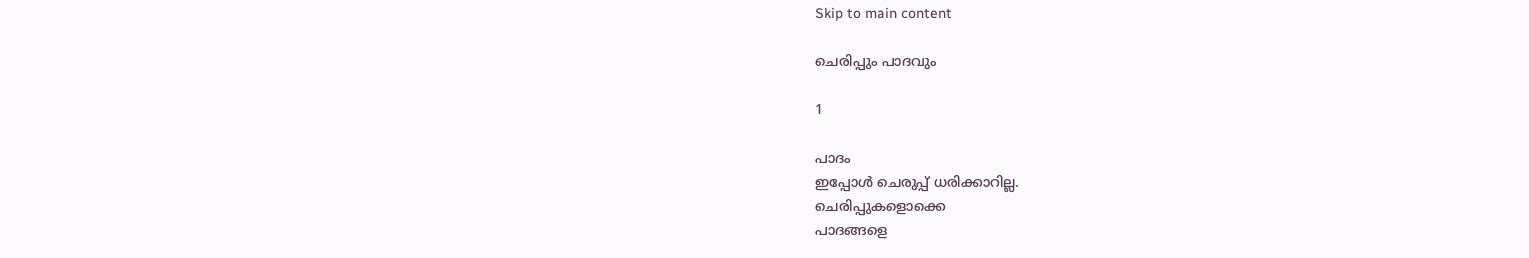Skip to main content

ചെരിപ്പും പാദവും

1

പാദം
ഇപ്പോൾ ചെരുപ്പ് ധരിക്കാറില്ല.
ചെരിപ്പുകളൊക്കെ
പാദങ്ങളെ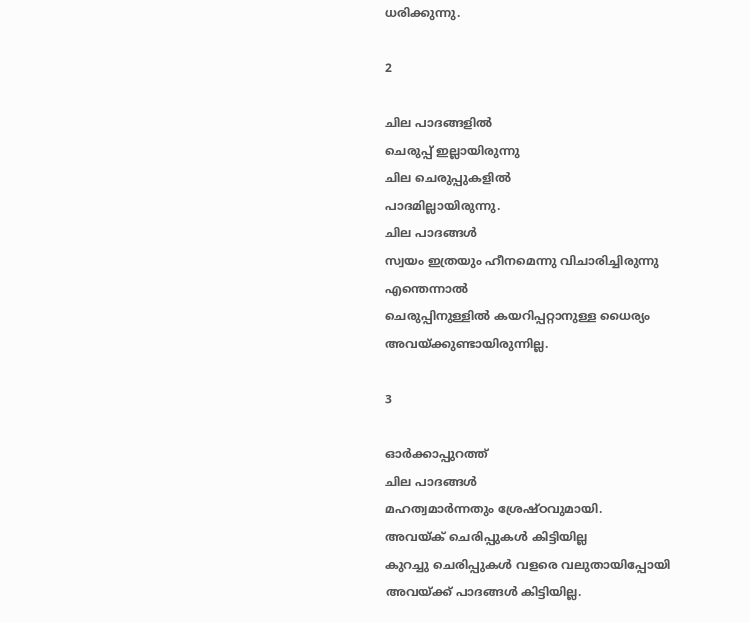ധരിക്കുന്നു.

2

ചില പാദങ്ങളിൽ
ചെരുപ്പ് ഇല്ലായിരുന്നു
ചില ചെരുപ്പുകളിൽ
പാദമില്ലായിരുന്നു.
ചില പാദങ്ങൾ
സ്വയം ഇത്രയും ഹീനമെന്നു വിചാരിച്ചിരുന്നു
എന്തെന്നാൽ
ചെരുപ്പിനുള്ളിൽ കയറിപ്പറ്റാനുള്ള ധൈര്യം
അവയ്ക്കുണ്ടായിരുന്നില്ല.

3

ഓർക്കാപ്പുറത്ത്
ചില പാദങ്ങൾ
മഹത്വമാർന്നതും ശ്രേഷ്ഠവുമായി.
അവയ്ക് ചെരിപ്പുകൾ കിട്ടിയില്ല
കുറച്ചു ചെരിപ്പുകൾ വളരെ വലുതായിപ്പോയി
അവയ്ക്ക് പാദങ്ങൾ കിട്ടിയില്ല.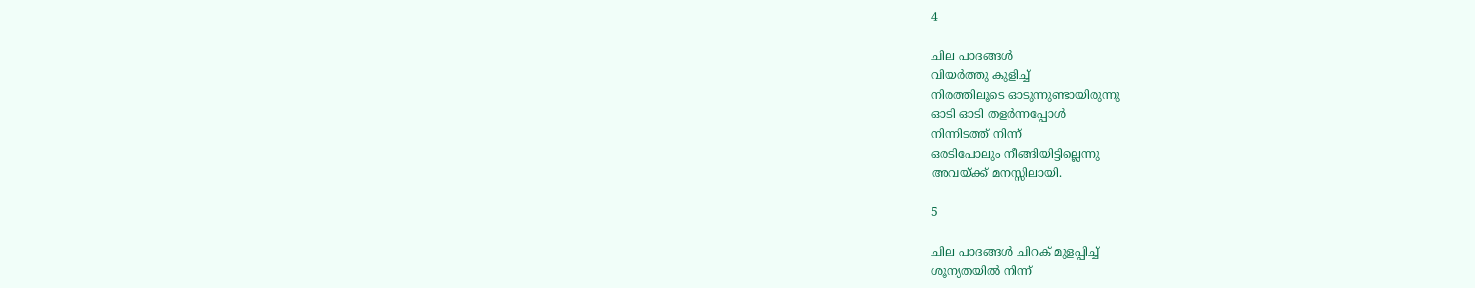4

ചില പാദങ്ങൾ
വിയർത്തു കുളിച്ച്
നിരത്തിലൂടെ ഓടുന്നുണ്ടായിരുന്നു
ഓടി ഓടി തളർന്നപ്പോൾ
നിന്നിടത്ത് നിന്ന്
ഒരടിപോലും നീങ്ങിയിട്ടില്ലെന്നു
അവയ്ക്ക് മനസ്സിലായി.

5

ചില പാദങ്ങൾ ചിറക് മുളപ്പിച്ച്
ശൂന്യതയിൽ നിന്ന്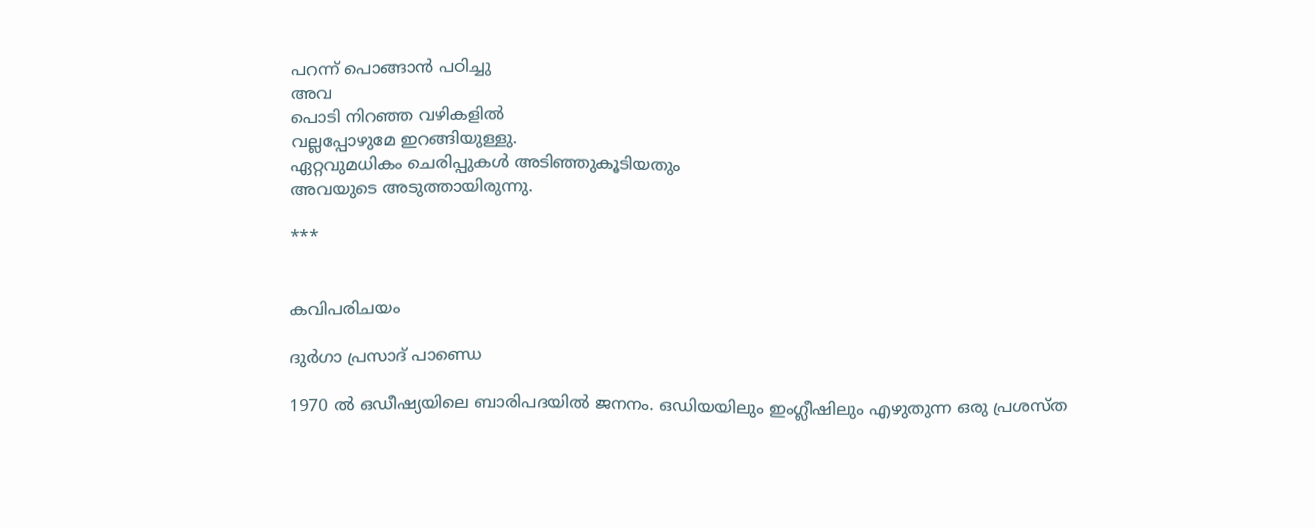പറന്ന്‌ പൊങ്ങാൻ പഠിച്ചു
അവ
പൊടി നിറഞ്ഞ വഴികളിൽ
വല്ലപ്പോഴുമേ ഇറങ്ങിയുള്ളു.
ഏറ്റവുമധികം ചെരിപ്പുകൾ അടിഞ്ഞുകൂടിയതും
അവയുടെ അടുത്തായിരുന്നു.

***


കവിപരിചയം

ദുർഗാ പ്രസാദ് പാണ്ഡെ

1970 ൽ ഒഡീഷ്യയിലെ ബാരിപദയിൽ ജനനം. ഒഡിയയിലും ഇംഗ്ലീഷിലും എഴുതുന്ന ഒരു പ്രശസ്ത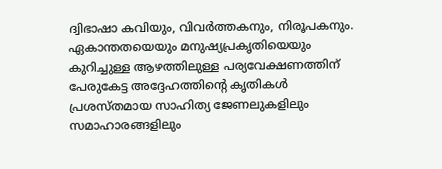ദ്വിഭാഷാ കവിയും, വിവർത്തകനും, നിരൂപകനും. ഏകാന്തതയെയും മനുഷ്യപ്രകൃതിയെയും കുറിച്ചുള്ള ആഴത്തിലുള്ള പര്യവേക്ഷണത്തിന് പേരുകേട്ട അദ്ദേഹത്തിന്റെ കൃതികൾ പ്രശസ്തമായ സാഹിത്യ ജേണലുകളിലും സമാഹാരങ്ങളിലും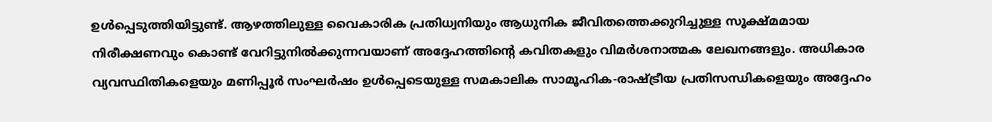ഉൾപ്പെടുത്തിയിട്ടുണ്ട്. ആഴത്തിലുള്ള വൈകാരിക പ്രതിധ്വനിയും ആധുനിക ജീവിതത്തെക്കുറിച്ചുള്ള സൂക്ഷ്മമായ നിരീക്ഷണവും കൊണ്ട് വേറിട്ടുനിൽക്കുന്നവയാണ് അദ്ദേഹത്തിന്റെ കവിതകളും വിമർശനാത്മക ലേഖനങ്ങളും. അധികാര വ്യവസ്ഥിതികളെയും മണിപ്പൂർ സംഘർഷം ഉൾപ്പെടെയുള്ള സമകാലിക സാമൂഹിക-രാഷ്ട്രീയ പ്രതിസന്ധികളെയും അദ്ദേഹം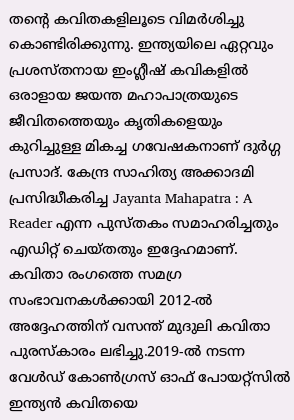തൻ്റെ കവിതകളിലൂടെ വിമർശിച്ചു കൊണ്ടിരിക്കുന്നു. ഇന്ത്യയിലെ ഏറ്റവും പ്രശസ്തനായ ഇംഗ്ലീഷ് കവികളിൽ ഒരാളായ ജയന്ത മഹാപാത്രയുടെ ജീവിതത്തെയും കൃതികളെയും കുറിച്ചുള്ള മികച്ച ഗവേഷകനാണ് ദുർഗ്ഗ പ്രസാദ്. കേന്ദ്ര സാഹിത്യ അക്കാദമി പ്രസിദ്ധീകരിച്ച Jayanta Mahapatra : A Reader എന്ന പുസ്തകം സമാഹരിച്ചതും എഡിറ്റ് ചെയ്തതും ഇദ്ദേഹമാണ്.
കവിതാ രംഗത്തെ സമഗ്ര സംഭാവനകൾക്കായി 2012-ൽ അദ്ദേഹത്തിന് വസന്ത് മുദുലി കവിതാ പുരസ്കാരം ലഭിച്ചു.2019-ൽ നടന്ന വേൾഡ് കോൺഗ്രസ് ഓഫ് പോയറ്റ്സിൽ ഇന്ത്യൻ കവിതയെ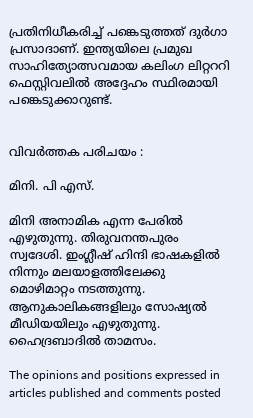പ്രതിനിധീകരിച്ച് പങ്കെടുത്തത് ദുർഗാ പ്രസാദാണ്. ഇന്ത്യയിലെ പ്രമുഖ സാഹിത്യോത്സവമായ കലിംഗ ലിറ്റററി ഫെസ്റ്റിവലിൽ അദ്ദേഹം സ്ഥിരമായി പങ്കെടുക്കാറുണ്ട്.


വിവര്‍ത്തക പരിചയം :

മിനി. പി എസ്.

മിനി അനാമിക എന്ന പേരിൽ എഴുതുന്നു. തിരുവനന്തപുരം സ്വദേശി. ഇംഗ്ലീഷ് ഹിന്ദി ഭാഷകളിൽ നിന്നും മലയാളത്തിലേക്കു മൊഴിമാറ്റം നടത്തുന്നു. ആനുകാലികങ്ങളിലും സോഷ്യൽ മീഡിയയിലും എഴുതുന്നു. ഹൈദ്രബാദിൽ താമസം.

The opinions and positions expressed in articles published and comments posted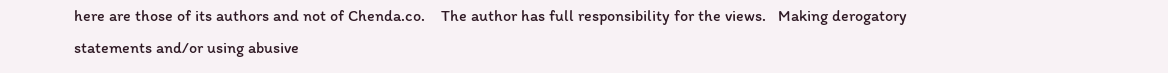here are those of its authors and not of Chenda.co.    The author has full responsibility for the views.   Making derogatory statements and/or using abusive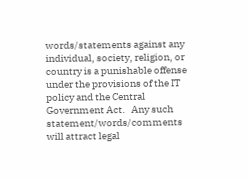words/statements against any individual, society, religion, or country is a punishable offense under the provisions of the IT policy and the Central Government Act.   Any such statement/words/comments will attract legal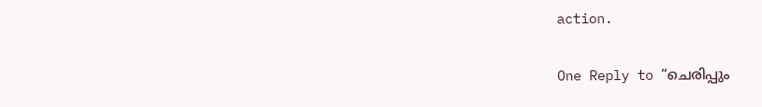action.

One Reply to “ചെരിപ്പും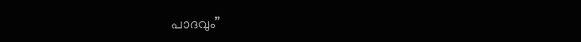പാദവും”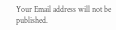Your Email address will not be published.